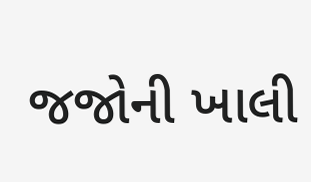જજોની ખાલી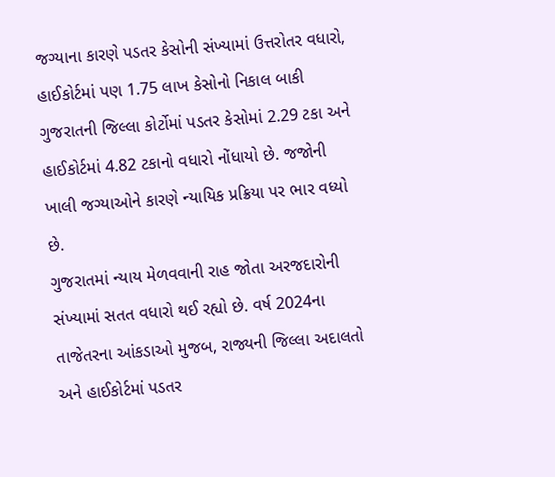જગ્યાના કારણે પડતર કેસોની સંખ્યામાં ઉત્તરોતર વધારો, હાઈકોર્ટમાં પણ 1.75 લાખ કેસોનો નિકાલ બાકી
ગુજરાતની જિલ્લા કોર્ટોમાં પડતર કેસોમાં 2.29 ટકા અને હાઈકોર્ટમાં 4.82 ટકાનો વધારો નોંધાયો છે. જજોની ખાલી જગ્યાઓને કારણે ન્યાયિક પ્રક્રિયા પર ભાર વધ્યો છે.
ગુજરાતમાં ન્યાય મેળવવાની રાહ જોતા અરજદારોની સંખ્યામાં સતત વધારો થઈ રહ્યો છે. વર્ષ 2024ના તાજેતરના આંકડાઓ મુજબ, રાજ્યની જિલ્લા અદાલતો અને હાઈકોર્ટમાં પડતર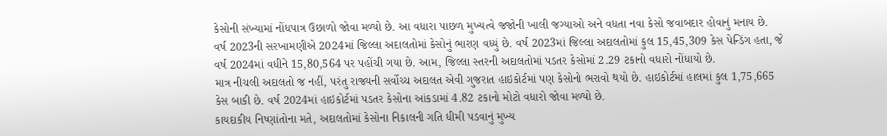કેસોની સંખ્યામાં નોંધપાત્ર ઉછાળો જોવા મળ્યો છે. આ વધારા પાછળ મુખ્યત્વે જજોની ખાલી જગ્યાઓ અને વધતા નવા કેસો જવાબદાર હોવાનું મનાય છે.
વર્ષ 2023ની સરખામણીએ 2024માં જિલ્લા અદાલતોમાં કેસોનું ભારણ વધ્યું છે. વર્ષ 2023માં જિલ્લા અદાલતોમાં કુલ 15,45,309 કેસ પેન્ડિંગ હતા, જે વર્ષ 2024માં વધીને 15,80,564 પર પહોંચી ગયા છે. આમ, જિલ્લા સ્તરની અદાલતોમાં પડતર કેસોમાં 2.29 ટકાનો વધારો નોંધાયો છે.
માત્ર નીચલી અદાલતો જ નહીં, પરંતુ રાજ્યની સર્વોચ્ચ અદાલત એવી ગુજરાત હાઇકોર્ટમાં પણ કેસોનો ભરાવો થયો છે. હાઇકોર્ટમાં હાલમાં કુલ 1,75,665 કેસ બાકી છે. વર્ષ 2024માં હાઇકોર્ટમાં પડતર કેસોના આંકડામાં 4.82 ટકાનો મોટો વધારો જોવા મળ્યો છે.
કાયદાકીય નિષ્ણાંતોના મતે, અદાલતોમાં કેસોના નિકાલની ગતિ ધીમી પડવાનું મુખ્ય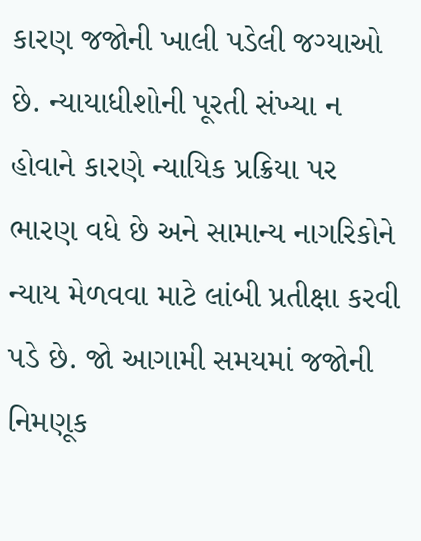કારણ જજોની ખાલી પડેલી જગ્યાઓ છે. ન્યાયાધીશોની પૂરતી સંખ્યા ન હોવાને કારણે ન્યાયિક પ્રક્રિયા પર ભારણ વધે છે અને સામાન્ય નાગરિકોને ન્યાય મેળવવા માટે લાંબી પ્રતીક્ષા કરવી પડે છે. જો આગામી સમયમાં જજોની નિમણૂક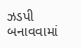ઝડપી બનાવવામાં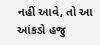નહીં આવે, તો આ આંકડો હજુ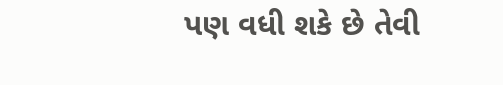પણ વધી શકે છે તેવી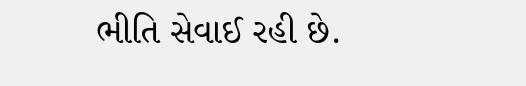ભીતિ સેવાઈ રહી છે.